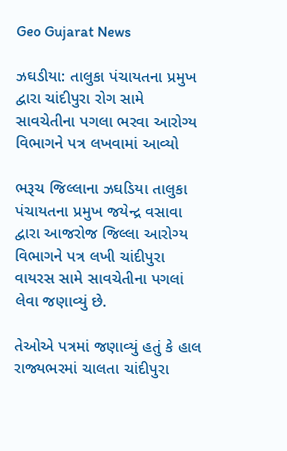Geo Gujarat News

ઝઘડીયા: તાલુકા પંચાયતના પ્રમુખ દ્વારા ચાંદીપુરા રોગ સામે સાવચેતીના પગલા ભરવા આરોગ્ય વિભાગને પત્ર લખવામાં આવ્યો

ભરૂચ જિલ્લાના ઝઘડિયા તાલુકા પંચાયતના પ્રમુખ જયેન્દ્ર વસાવા દ્વારા આજરોજ જિલ્લા આરોગ્ય વિભાગને પત્ર લખી ચાંદીપુરા વાયરસ સામે સાવચેતીના પગલાં લેવા જણાવ્યું છે.

તેઓએ પત્રમાં જણાવ્યું હતું કે હાલ રાજ્યભરમાં ચાલતા ચાંદીપુરા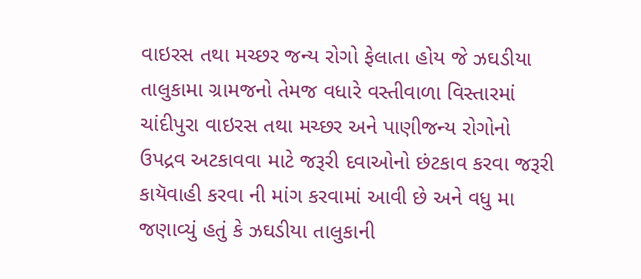વાઇરસ તથા મચ્છર જન્ય રોગો ફેલાતા હોય જે ઝઘડીયા તાલુકામા ગ્રામજનો તેમજ વધારે વસ્તીવાળા વિસ્તારમાં ચાંદીપુરા વાઇરસ તથા મચ્છર અને પાણીજન્ય રોગોનો ઉપદ્રવ અટકાવવા માટે જરૂરી દવાઓનો છંટકાવ કરવા જરૂરી કાયૅવાહી કરવા ની માંગ કરવામાં આવી છે અને વધુ મા જણાવ્યું હતું કે ઝઘડીયા તાલુકાની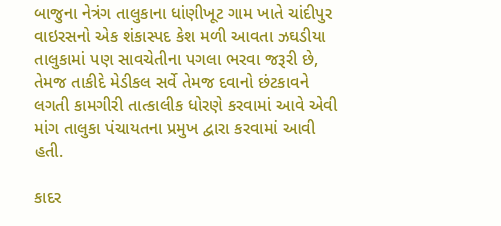બાજુના નેત્રંગ તાલુકાના ધાંણીખૂટ ગામ ખાતે ચાંદીપુર વાઇરસનો એક શંકાસ્પદ કેશ મળી આવતા ઝઘડીયા તાલુકામાં પણ સાવચેતીના પગલા ભરવા જરૂરી છે, તેમજ તાકીદે મેડીકલ સર્વે તેમજ દવાનો છંટકાવને લગતી કામગીરી તાત્કાલીક ધોરણે કરવામાં આવે એવી માંગ તાલુકા પંચાયતના પ્રમુખ દ્વારા કરવામાં આવી હતી.

કાદર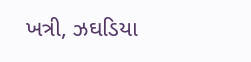ખત્રી, ઝઘડિયા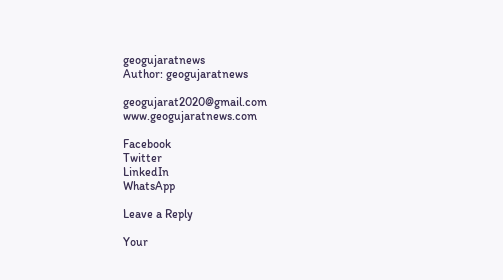geogujaratnews
Author: geogujaratnews

geogujarat2020@gmail.com www.geogujaratnews.com

Facebook
Twitter
LinkedIn
WhatsApp

Leave a Reply

Your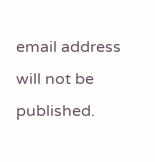email address will not be published.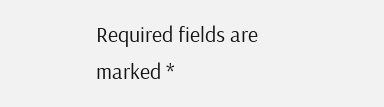Required fields are marked *